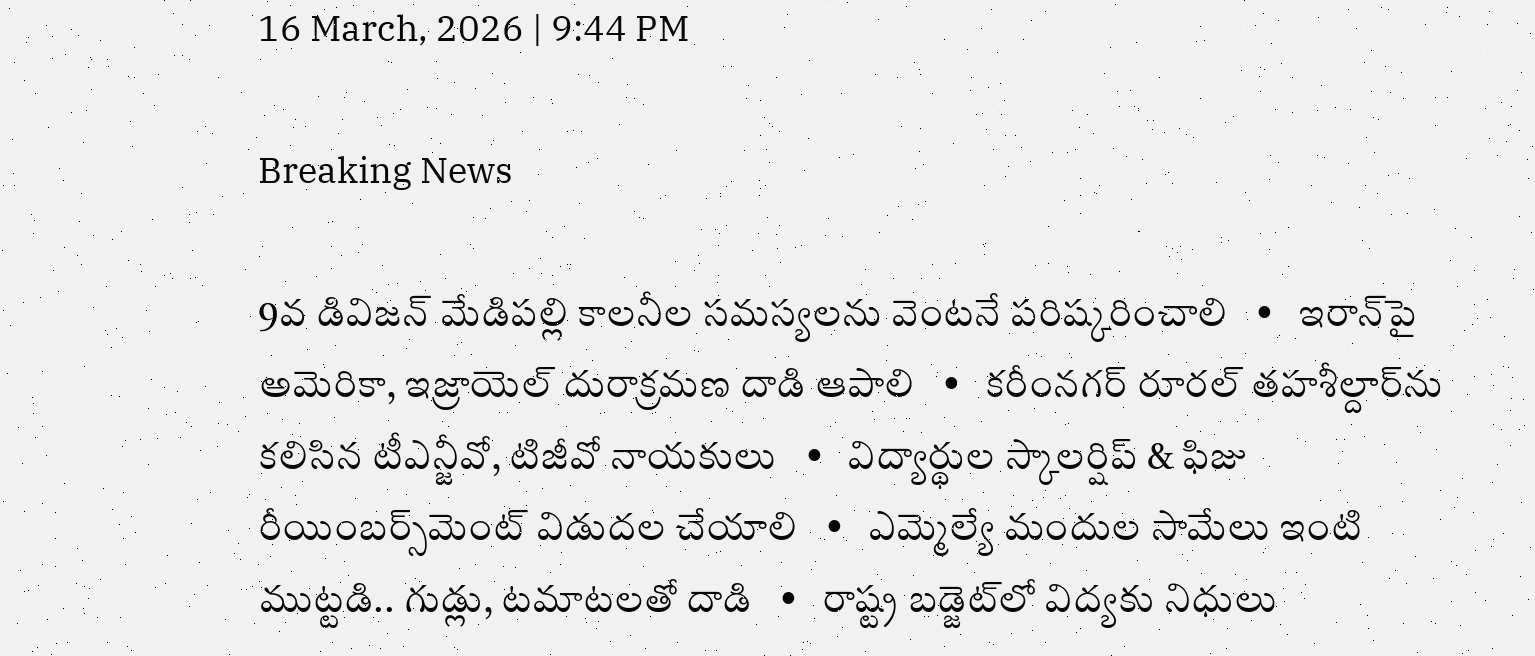16 March, 2026 | 9:44 PM

Breaking News

9వ డివిజన్ మేడిపల్లి కాలనీల సమస్యలను వెంటనే పరిష్కరించాలి   •   ఇరాన్‌పై అమెరికా, ఇజ్రాయెల్ దురాక్రమణ దాడి ఆపాలి   •   కరీంనగర్ రూరల్ తహశీల్దార్‌ను కలిసిన టీఎన్జీవో, టిజీవో నాయకులు   •   విద్యార్థుల స్కాలర్షిప్ & ఫిజు రీయింబర్స్‌మెంట్ విడుదల చేయాలి   •   ఎమ్మెల్యే మందుల సామేలు ఇంటి ముట్టడి.. గుడ్లు, టమాటలతో దాడి   •   రాష్ట్ర బడ్జెట్‌లో విద్యకు నిధులు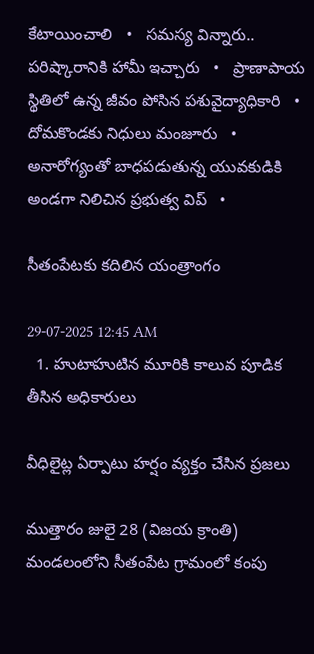కేటాయించాలి   •   సమస్య విన్నారు.. పరిష్కారానికి హామీ ఇచ్చారు   •   ప్రాణాపాయ స్థితిలో ఉన్న జీవం పోసిన పశువైద్యాధికారి   •   దోమకొండకు నిధులు మంజూరు   •   అనారోగ్యంతో బాధపడుతున్న యువకుడికి అండగా నిలిచిన ప్రభుత్వ విప్   •

సీతంపేటకు కదిలిన యంత్రాంగం

29-07-2025 12:45 AM
  1. హుటాహుటిన మూరికి కాలువ పూడిక తీసిన అధికారులు

వీధిలైట్ల ఏర్పాటు హర్షం వ్యక్తం చేసిన ప్రజలు

ముత్తారం జులై 28 (విజయ క్రాంతి) మండలంలోని సీతంపేట గ్రామంలో కంపు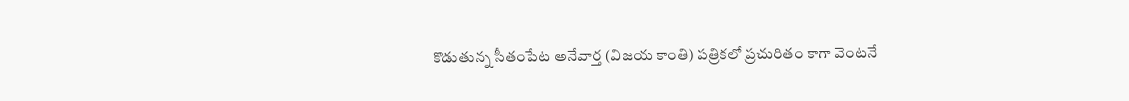కొడుతున్న సీతంపేట అనేవార్త (విజయ కాంతి) పత్రికలో ప్రచురితం కాగా వెంటనే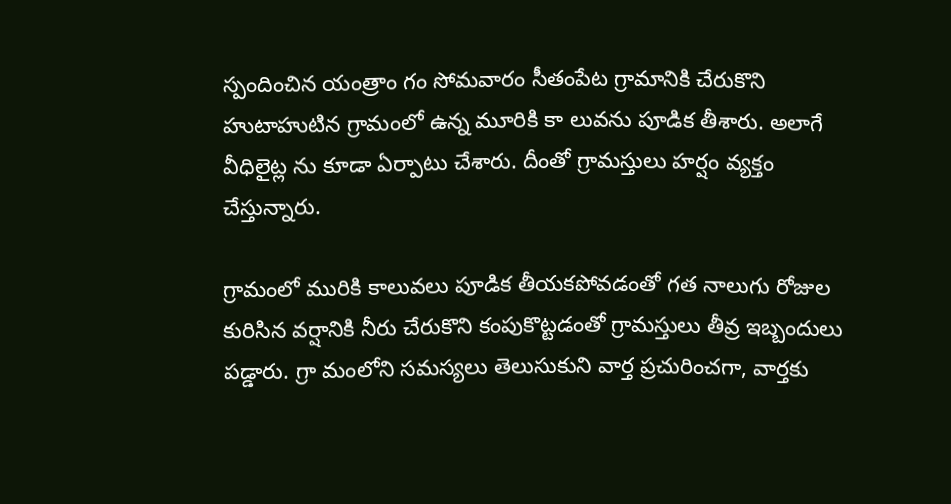స్పందించిన యంత్రాం గం సోమవారం సీతంపేట గ్రామానికి చేరుకొని  హుటాహుటిన గ్రామంలో ఉన్న మూరికి కా లువను పూడిక తీశారు. అలాగే వీధిలైట్ల ను కూడా ఏర్పాటు చేశారు. దీంతో గ్రామస్తులు హర్షం వ్యక్తం చేస్తున్నారు.

గ్రామంలో మురికి కాలువలు పూడిక తీయకపోవడంతో గత నాలుగు రోజుల కురిసిన వర్షానికి నీరు చేరుకొని కంపుకొట్టడంతో గ్రామస్తులు తీవ్ర ఇబ్బందులు పడ్డారు. గ్రా మంలోని సమస్యలు తెలుసుకుని వార్త ప్రచురించగా, వార్తకు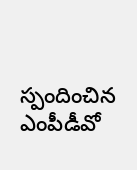స్పందించిన ఎంపీడీవో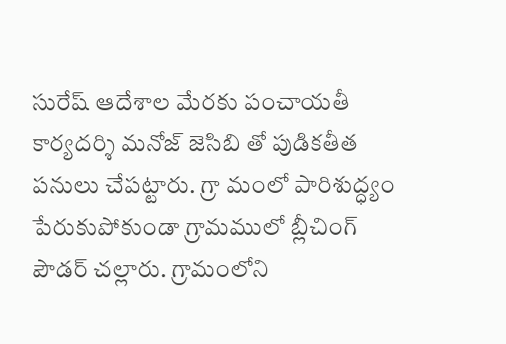సురేష్ ఆదేశాల మేరకు పంచాయతీ కార్యదర్శి మనోజ్ జెసిబి తో పుడికతీత పనులు చేపట్టారు. గ్రా మంలో పారిశుద్ధ్యం పేరుకుపోకుండా గ్రామములో బ్లీచింగ్ పౌడర్ చల్లారు. గ్రామంలోని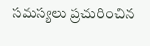సమస్యలు ప్రచురించిన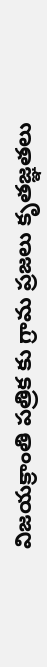విజయక్రాంతి పత్రిక కు గ్రామ ప్రజలు కృతజ్ఞతలు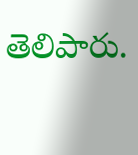తెలిపారు.